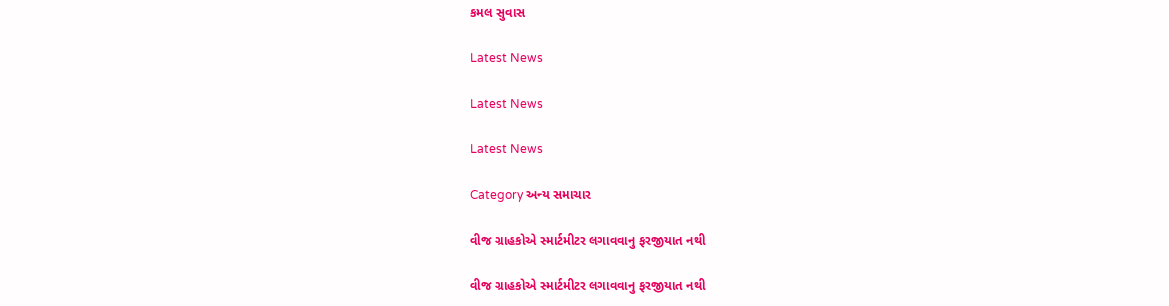કમલ સુવાસ

Latest News

Latest News

Latest News

Category અન્ય સમાચાર

વીજ ગ્રાહકોએ સ્માર્ટમીટર લગાવવાનુ ફરજીયાત નથી

વીજ ગ્રાહકોએ સ્માર્ટમીટર લગાવવાનુ ફરજીયાત નથી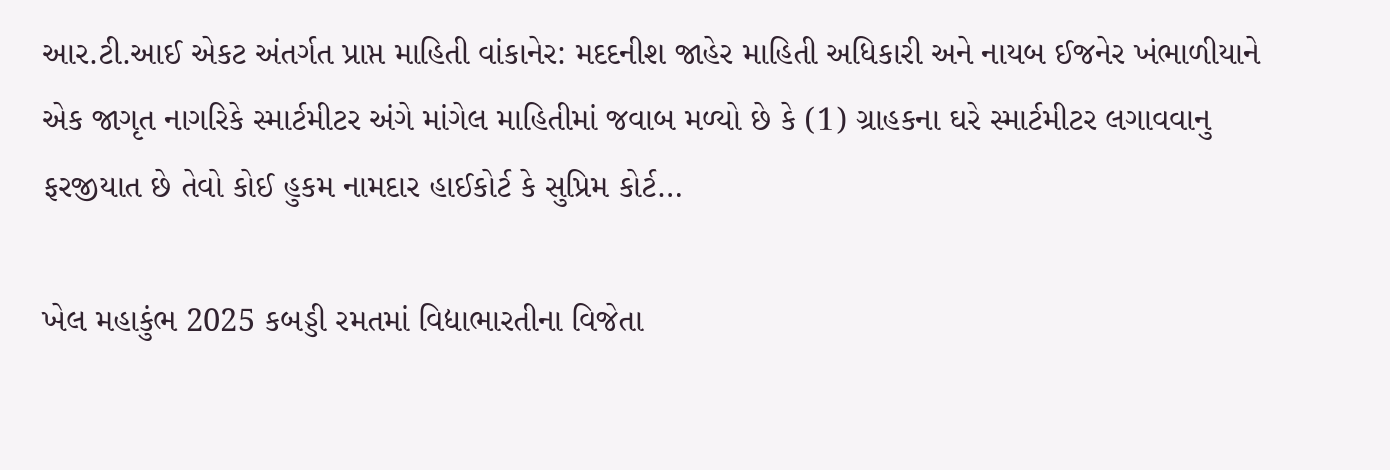આર.ટી.આઈ એકટ અંતર્ગત પ્રાપ્ત માહિતી વાંકાનેર: મદદનીશ જાહેર માહિતી અધિકારી અને નાયબ ઈજનેર ખંભાળીયાને એક જાગૃત નાગરિકે સ્માર્ટમીટર અંગે માંગેલ માહિતીમાં જવાબ મળ્યો છે કે (1) ગ્રાહકના ઘરે સ્માર્ટમીટર લગાવવાનુ ફરજીયાત છે તેવો કોઈ હુકમ નામદાર હાઈકોર્ટ કે સુપ્રિમ કોર્ટ…

ખેલ મહાકુંભ 2025 કબડ્ડી રમતમાં વિદ્યાભારતીના વિજેતા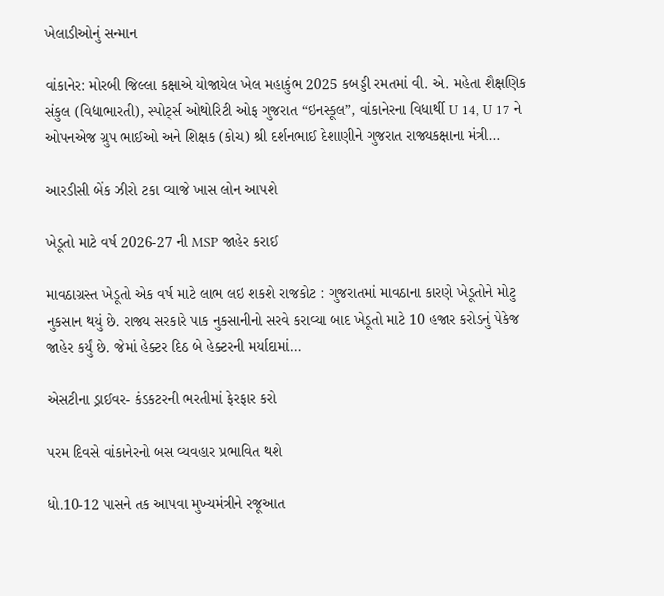ખેલાડીઓનું સન્માન

વાંકાનેર: મોરબી જિલ્લા કક્ષાએ યોજાયેલ ખેલ મહાકુંભ 2025 કબડ્ડી રમતમાં વી. એ. મહેતા શૈક્ષણિક સંકુલ (વિદ્યાભારતી), સ્પોર્ટ્સ ઓથોરિટી ઓફ ગુજરાત “ઇનસ્કૂલ”, વાંકાનેરના વિધાર્થી U 14, U 17 ને ઓપનએજ ગ્રુપ ભાઈઓ અને શિક્ષક (કોચ) શ્રી દર્શનભાઈ દેશાણીને ગુજરાત રાજ્યકક્ષાના મંત્રી…

આરડીસી બેંક ઝીરો ટકા વ્યાજે ખાસ લોન આપશે

ખેડૂતો માટે વર્ષ 2026-27 ની MSP જાહેર કરાઈ

માવઠાગ્રસ્ત ખેડૂતો એક વર્ષ માટે લાભ લઇ શકશે રાજકોટ : ગુજરાતમાં માવઠાના કારણે ખેડૂતોને મોટુ નુકસાન થયું છે. રાજ્ય સરકારે પાક નુકસાનીનો સરવે કરાવ્યા બાદ ખેડૂતો માટે 10 હજાર કરોડનું પેકેજ જાહેર કર્યું છે. જેમાં હેક્ટર દિઠ બે હેક્ટરની મર્યાદામાં…

એસટીના ડ્રાઈવર- કંડકટરની ભરતીમાં ફેરફાર કરો

પરમ દિવસે વાંકાનેરનો બસ વ્યવહાર પ્રભાવિત થશે

ધો.10-12 પાસને તક આપવા મુખ્યમંત્રીને રજૂઆત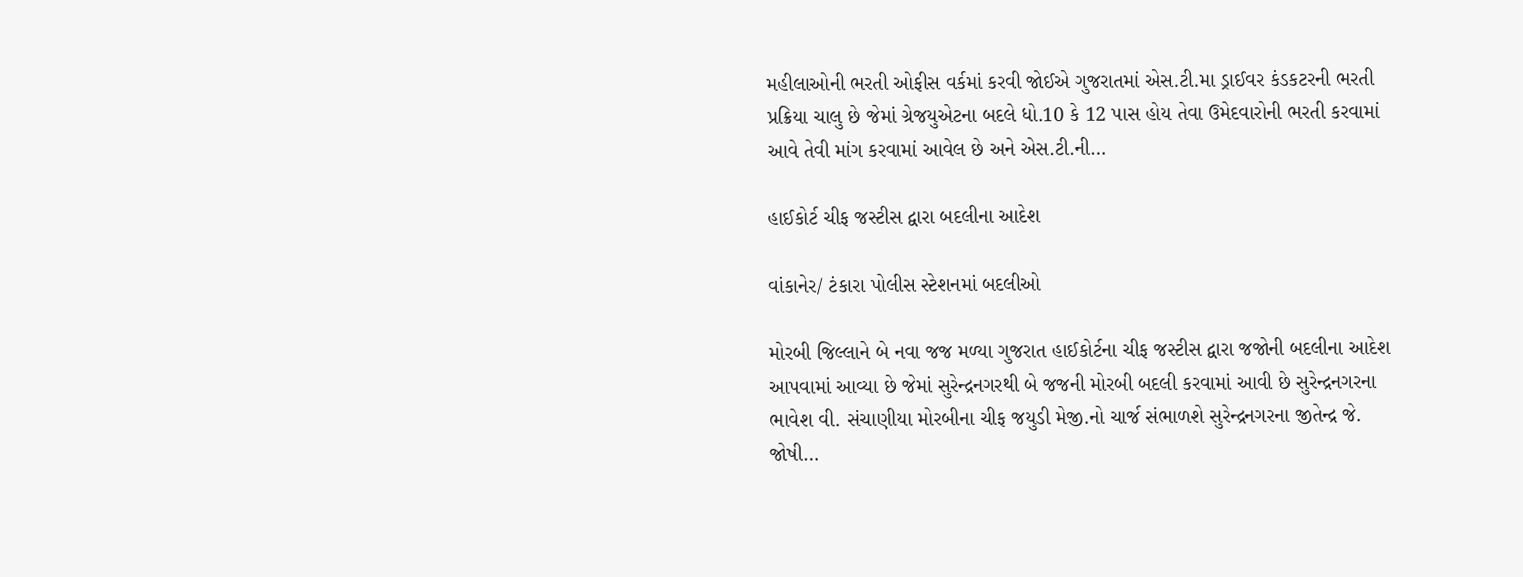મહીલાઓની ભરતી ઓફીસ વર્કમાં કરવી જોઈએ ગુજરાતમાં એસ.ટી.મા ડ્રાઈવર કંડકટરની ભરતી પ્રક્રિયા ચાલુ છે જેમાં ગ્રેજયુએટના બદલે ધો.10 કે 12 પાસ હોય તેવા ઉમેદવારોની ભરતી કરવામાં આવે તેવી માંગ કરવામાં આવેલ છે અને એસ.ટી.ની…

હાઈકોર્ટ ચીફ જસ્ટીસ દ્વારા બદલીના આદેશ

વાંકાનેર/ ટંકારા પોલીસ સ્ટેશનમાં બદલીઓ

મોરબી જિલ્લાને બે નવા જજ મળ્યા ગુજરાત હાઈકોર્ટના ચીફ જસ્ટીસ દ્વારા જજોની બદલીના આદેશ આપવામાં આવ્યા છે જેમાં સુરેન્દ્રનગરથી બે જજની મોરબી બદલી કરવામાં આવી છે સુરેન્દ્રનગરના ભાવેશ વી. સંચાણીયા મોરબીના ચીફ જયુડી મેજી.નો ચાર્જ સંભાળશે સુરેન્દ્રનગરના જીતેન્દ્ર જે. જોષી…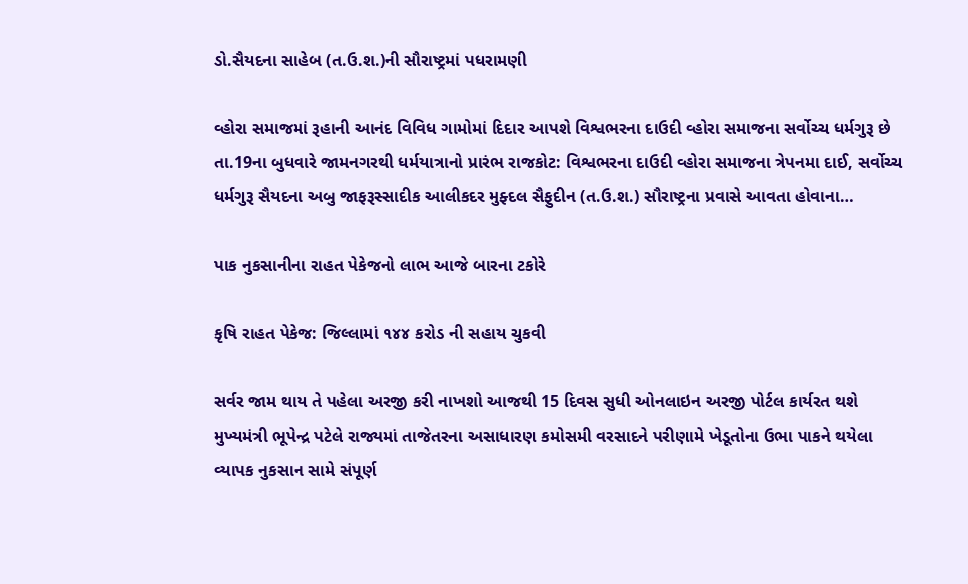ડો.સૈયદના સાહેબ (ત.ઉ.શ.)ની સૌરાષ્ટ્રમાં પધરામણી

વ્હોરા સમાજમાં રૂહાની આનંદ વિવિધ ગામોમાં દિદાર આપશે વિશ્વભરના દાઉદી વ્હોરા સમાજના સર્વોચ્ચ ધર્મગુરૂ છે તા.19ના બુધવારે જામનગરથી ધર્મયાત્રાનો પ્રારંભ રાજકોટ: વિશ્વભરના દાઉદી વ્હોરા સમાજના ત્રેપનમા દાઈ, સર્વોચ્ચ ધર્મગુરૂ સૈયદના અબુ જાફરૂસ્સાદીક આલીકદર મુફ્દલ સૈફુદીન (ત.ઉ.શ.) સૌરાષ્ટ્રના પ્રવાસે આવતા હોવાના…

પાક નુકસાનીના રાહત પેકેજનો લાભ આજે બારના ટકોરે

કૃષિ રાહત પેકેજ: જિલ્લામાં ૧૪૪ કરોડ ની સહાય ચુકવી

સર્વર જામ થાય તે પહેલા અરજી કરી નાખશો આજથી 15 દિવસ સુધી ઓનલાઇન અરજી પોર્ટલ કાર્યરત થશે મુખ્યમંત્રી ભૂપેન્દ્ર પટેલે રાજ્યમાં તાજેતરના અસાધારણ કમોસમી વરસાદને પરીણામે ખેડૂતોના ઉભા પાકને થયેલા વ્યાપક નુકસાન સામે સંપૂર્ણ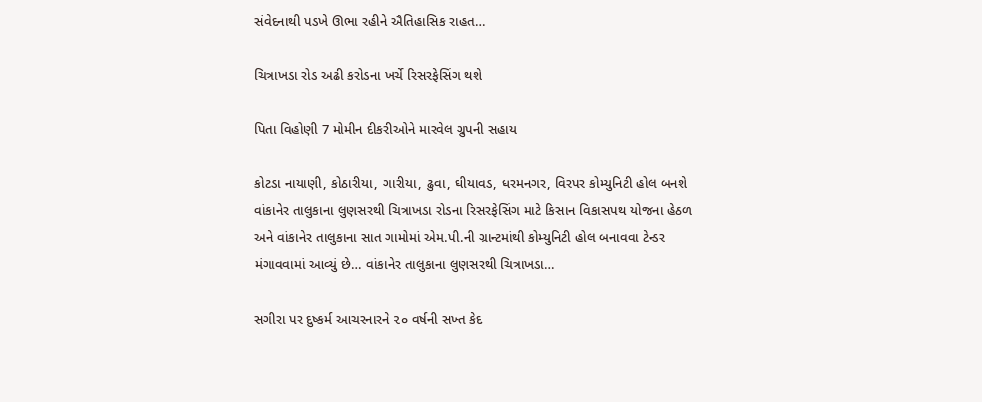સંવેદનાથી પડખે ઊભા રહીને ઐતિહાસિક રાહત…

ચિત્રાખડા રોડ અઢી કરોડના ખર્ચે રિસરફેસિંગ થશે

પિતા વિહોણી 7 મોમીન દીકરીઓને મારવેલ ગ્રુપની સહાય

કોટડા નાયાણી, કોઠારીયા, ગારીયા, ઢુવા, ઘીયાવડ, ધરમનગર, વિરપર કોમ્યુનિટી હોલ બનશે વાંકાનેર તાલુકાના લુણસરથી ચિત્રાખડા રોડના રિસરફેસિંગ માટે કિસાન વિકાસપથ યોજના હેઠળ અને વાંકાનેર તાલુકાના સાત ગામોમાં એમ.પી.ની ગ્રાન્ટમાંથી કોમ્યુનિટી હોલ બનાવવા ટેન્ડર મંગાવવામાં આવ્યું છે… વાંકાનેર તાલુકાના લુણસરથી ચિત્રાખડા…

સગીરા પર દુષ્કર્મ આચરનારને ૨૦ વર્ષની સખ્ત કેદ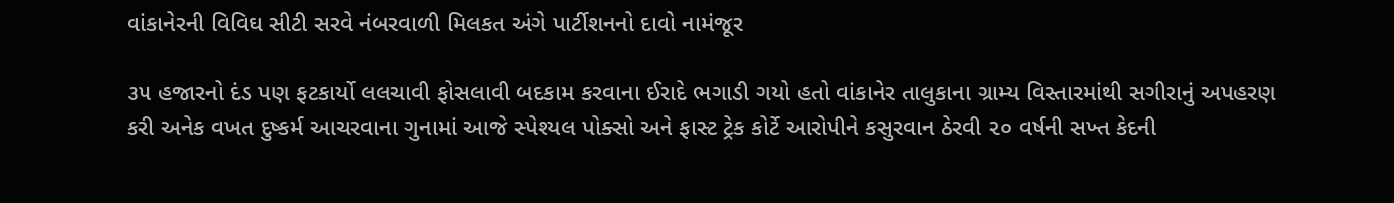વાંકાનેરની વિવિઘ સીટી સરવે નંબરવાળી મિલકત અંગે પાર્ટીશનનો દાવો નામંજૂર

૩૫ હજારનો દંડ પણ ફટકાર્યો લલચાવી ફોસલાવી બદકામ કરવાના ઈરાદે ભગાડી ગયો હતો વાંકાનેર તાલુકાના ગ્રામ્ય વિસ્તારમાંથી સગીરાનું અપહરણ કરી અનેક વખત દુષ્કર્મ આચરવાના ગુનામાં આજે સ્પેશ્યલ પોક્સો અને ફાસ્ટ ટ્રેક કોર્ટે આરોપીને કસુરવાન ઠેરવી ૨૦ વર્ષની સખ્ત કેદની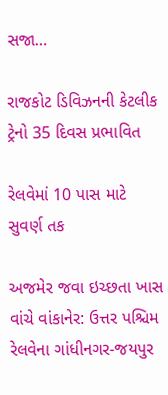સજા…

રાજકોટ ડિવિઝનની કેટલીક ટ્રેનો 35 દિવસ પ્રભાવિત

રેલવેમાં 10 પાસ માટે સુવર્ણ તક

અજમેર જવા ઇચ્છતા ખાસ વાંચે વાંકાનેર: ઉત્તર પશ્ચિમ રેલવેના ગાંધીનગર-જયપુર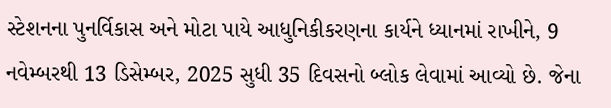સ્ટેશનના પુનર્વિકાસ અને મોટા પાયે આધુનિકીકરણના કાર્યને ધ્યાનમાં રાખીને, 9 નવેમ્બરથી 13 ડિસેમ્બર, 2025 સુધી 35 દિવસનો બ્લોક લેવામાં આવ્યો છે. જેના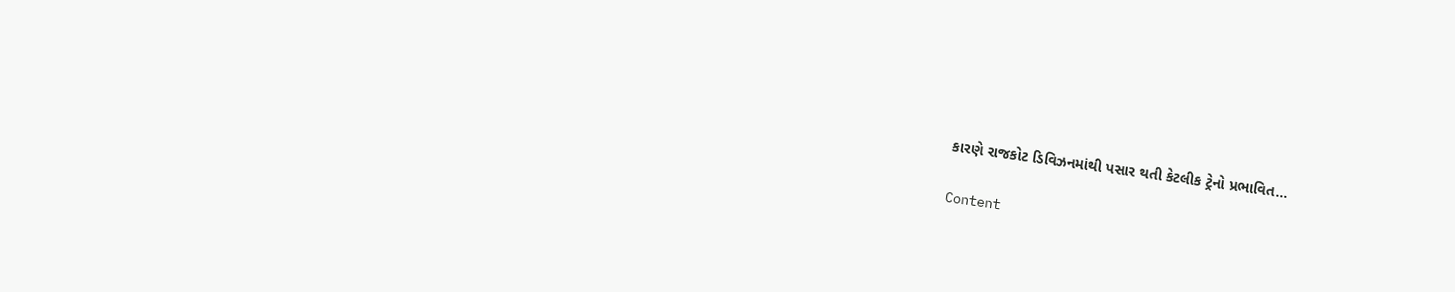કારણે રાજકોટ ડિવિઝનમાંથી પસાર થતી કેટલીક ટ્રેનો પ્રભાવિત…

Content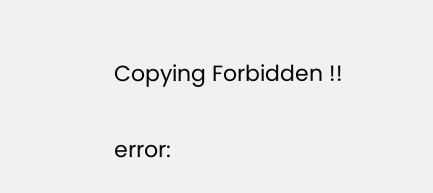Copying Forbidden !!

error: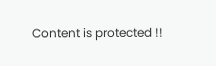Content is protected !!